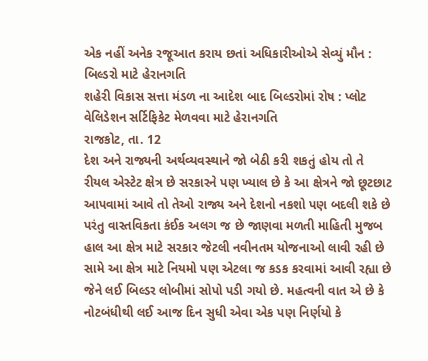એક નહીં અનેક રજૂઆત કરાય છતાં અધિકારીઓએ સેવ્યું મૌન : બિલ્ડરો માટે હેરાનગતિ
શહેરી વિકાસ સત્તા મંડળ ના આદેશ બાદ બિલ્ડરોમાં રોષ : પ્લોટ વેલિડેશન સર્ટિફિકેટ મેળવવા માટે હેરાનગતિ
રાજકોટ, તા. 12
દેશ અને રાજ્યની અર્થવ્યવસ્થાને જો બેઠી કરી શકતું હોય તો તે રીયલ એસ્ટેટ ક્ષેત્ર છે સરકારને પણ ખ્યાલ છે કે આ ક્ષેત્રને જો છૂટછાટ આપવામાં આવે તો તેઓ રાજ્ય અને દેશનો નકશો પણ બદલી શકે છે પરંતુ વાસ્તવિકતા કંઈક અલગ જ છે જાણવા મળતી માહિતી મુજબ હાલ આ ક્ષેત્ર માટે સરકાર જેટલી નવીનતમ યોજનાઓ લાવી રહી છે સામે આ ક્ષેત્ર માટે નિયમો પણ એટલા જ કડક કરવામાં આવી રહ્યા છે જેને લઈ બિલ્ડર લોબીમાં સોપો પડી ગયો છે. મહત્વની વાત એ છે કે નોટબંધીથી લઈ આજ દિન સુધી એવા એક પણ નિર્ણયો કે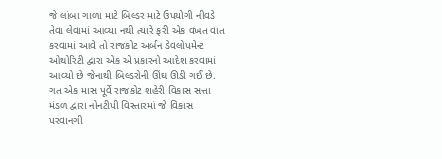જે લાંબા ગાળા માટે બિલ્ડર માટે ઉપયોગી નીવડે તેવા લેવામાં આવ્યા નથી ત્યારે ફરી એક વખત વાત કરવામાં આવે તો રાજકોટ અર્બન ડેવલોપમેન્ટ ઓથોરિટી દ્વારા એક એ પ્રકારનો આદેશ કરવામાં આવ્યો છે જેનાથી બિલ્ડરોની ઊંઘ ઊડી ગઈ છે. ગત એક માસ પૂર્વે રાજકોટ શહેરી વિકાસ સત્તા મંડળ દ્વારા નોનટીપી વિસ્તારમાં જે વિકાસ પરવાનગી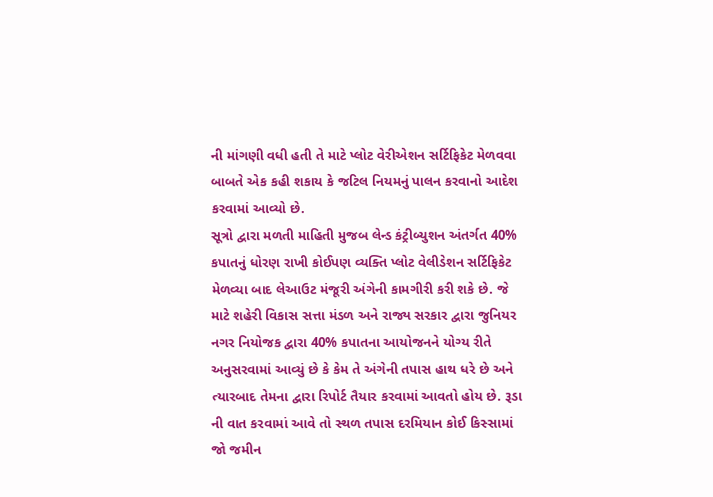ની માંગણી વધી હતી તે માટે પ્લોટ વેરીએશન સર્ટિફિકેટ મેળવવા બાબતે એક કહી શકાય કે જટિલ નિયમનું પાલન કરવાનો આદેશ કરવામાં આવ્યો છે.
સૂત્રો દ્વારા મળતી માહિતી મુજબ લેન્ડ કંટ્રીબ્યુશન અંતર્ગત 40% કપાતનું ધોરણ રાખી કોઈપણ વ્યક્તિ પ્લોટ વેલીડેશન સર્ટિફિકેટ મેળવ્યા બાદ લેઆઉટ મંજૂરી અંગેની કામગીરી કરી શકે છે. જે માટે શહેરી વિકાસ સત્તા મંડળ અને રાજ્ય સરકાર દ્વારા જુનિયર નગર નિયોજક દ્વારા 40% કપાતના આયોજનને યોગ્ય રીતે અનુસરવામાં આવ્યું છે કે કેમ તે અંગેની તપાસ હાથ ધરે છે અને ત્યારબાદ તેમના દ્વારા રિપોર્ટ તૈયાર કરવામાં આવતો હોય છે. રૂડા ની વાત કરવામાં આવે તો સ્થળ તપાસ દરમિયાન કોઈ કિસ્સામાં જો જમીન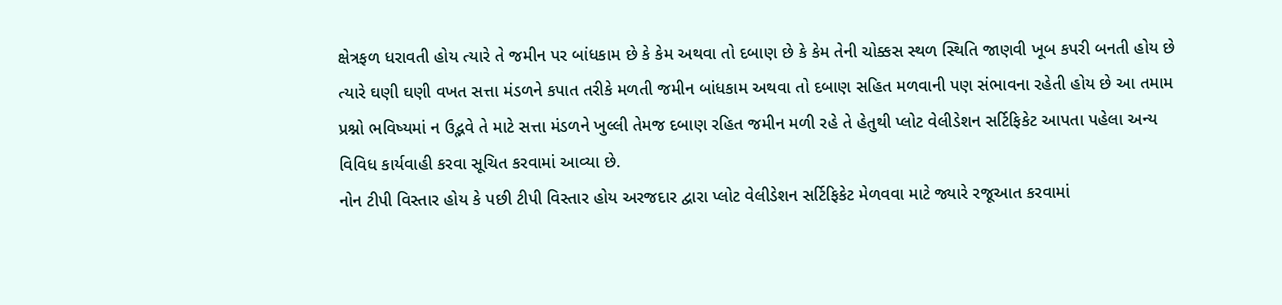ક્ષેત્રફળ ધરાવતી હોય ત્યારે તે જમીન પર બાંધકામ છે કે કેમ અથવા તો દબાણ છે કે કેમ તેની ચોક્કસ સ્થળ સ્થિતિ જાણવી ખૂબ કપરી બનતી હોય છે ત્યારે ઘણી ઘણી વખત સત્તા મંડળને કપાત તરીકે મળતી જમીન બાંધકામ અથવા તો દબાણ સહિત મળવાની પણ સંભાવના રહેતી હોય છે આ તમામ પ્રશ્નો ભવિષ્યમાં ન ઉદ્ભવે તે માટે સત્તા મંડળને ખુલ્લી તેમજ દબાણ રહિત જમીન મળી રહે તે હેતુથી પ્લોટ વેલીડેશન સર્ટિફિકેટ આપતા પહેલા અન્ય વિવિધ કાર્યવાહી કરવા સૂચિત કરવામાં આવ્યા છે.
નોન ટીપી વિસ્તાર હોય કે પછી ટીપી વિસ્તાર હોય અરજદાર દ્વારા પ્લોટ વેલીડેશન સર્ટિફિકેટ મેળવવા માટે જ્યારે રજૂઆત કરવામાં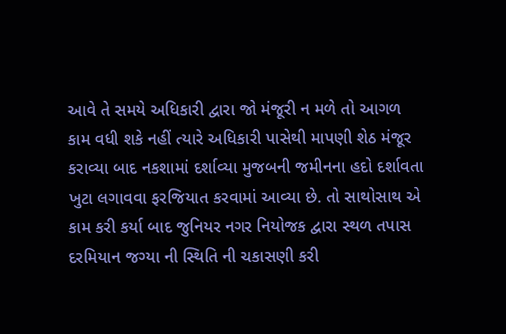આવે તે સમયે અધિકારી દ્વારા જો મંજૂરી ન મળે તો આગળ કામ વધી શકે નહીં ત્યારે અધિકારી પાસેથી માપણી શેઠ મંજૂર કરાવ્યા બાદ નકશામાં દર્શાવ્યા મુજબની જમીનના હદો દર્શાવતા ખુટા લગાવવા ફરજિયાત કરવામાં આવ્યા છે. તો સાથોસાથ એ કામ કરી કર્યા બાદ જુનિયર નગર નિયોજક દ્વારા સ્થળ તપાસ દરમિયાન જગ્યા ની સ્થિતિ ની ચકાસણી કરી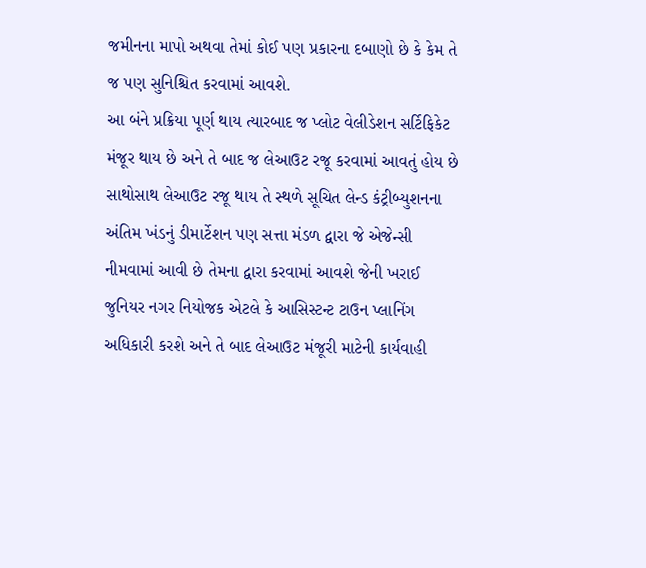જમીનના માપો અથવા તેમાં કોઈ પણ પ્રકારના દબાણો છે કે કેમ તે જ પણ સુનિશ્ચિત કરવામાં આવશે.
આ બંને પ્રક્રિયા પૂર્ણ થાય ત્યારબાદ જ પ્લોટ વેલીડેશન સર્ટિફિકેટ મંજૂર થાય છે અને તે બાદ જ લેઆઉટ રજૂ કરવામાં આવતું હોય છે સાથોસાથ લેઆઉટ રજૂ થાય તે સ્થળે સૂચિત લેન્ડ કંટ્રીબ્યુશનના અંતિમ ખંડનું ડીમાર્ટેશન પણ સત્તા મંડળ દ્વારા જે એજેન્સી નીમવામાં આવી છે તેમના દ્વારા કરવામાં આવશે જેની ખરાઈ જુનિયર નગર નિયોજક એટલે કે આસિસ્ટન્ટ ટાઉન પ્લાનિંગ અધિકારી કરશે અને તે બાદ લેઆઉટ મંજૂરી માટેની કાર્યવાહી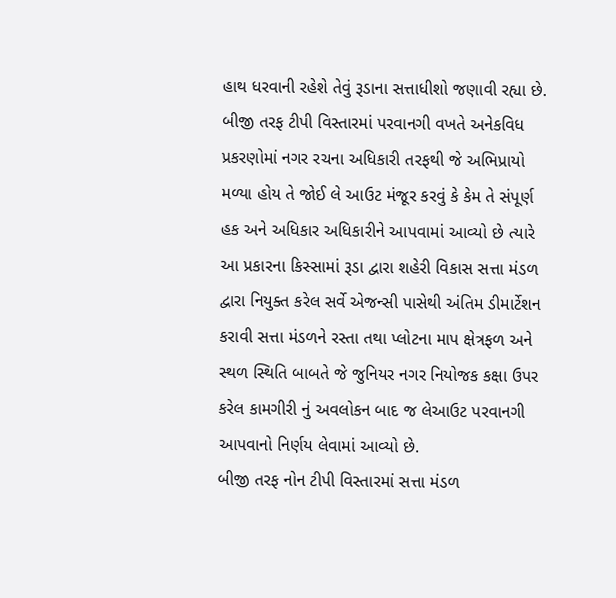હાથ ધરવાની રહેશે તેવું રૂડાના સત્તાધીશો જણાવી રહ્યા છે.
બીજી તરફ ટીપી વિસ્તારમાં પરવાનગી વખતે અનેકવિધ પ્રકરણોમાં નગર રચના અધિકારી તરફથી જે અભિપ્રાયો મળ્યા હોય તે જોઈ લે આઉટ મંજૂર કરવું કે કેમ તે સંપૂર્ણ હક અને અધિકાર અધિકારીને આપવામાં આવ્યો છે ત્યારે આ પ્રકારના કિસ્સામાં રૂડા દ્વારા શહેરી વિકાસ સત્તા મંડળ દ્વારા નિયુક્ત કરેલ સર્વે એજન્સી પાસેથી અંતિમ ડીમાર્ટેશન કરાવી સત્તા મંડળને રસ્તા તથા પ્લોટના માપ ક્ષેત્રફળ અને સ્થળ સ્થિતિ બાબતે જે જુનિયર નગર નિયોજક કક્ષા ઉપર કરેલ કામગીરી નું અવલોકન બાદ જ લેઆઉટ પરવાનગી આપવાનો નિર્ણય લેવામાં આવ્યો છે.
બીજી તરફ નોન ટીપી વિસ્તારમાં સત્તા મંડળ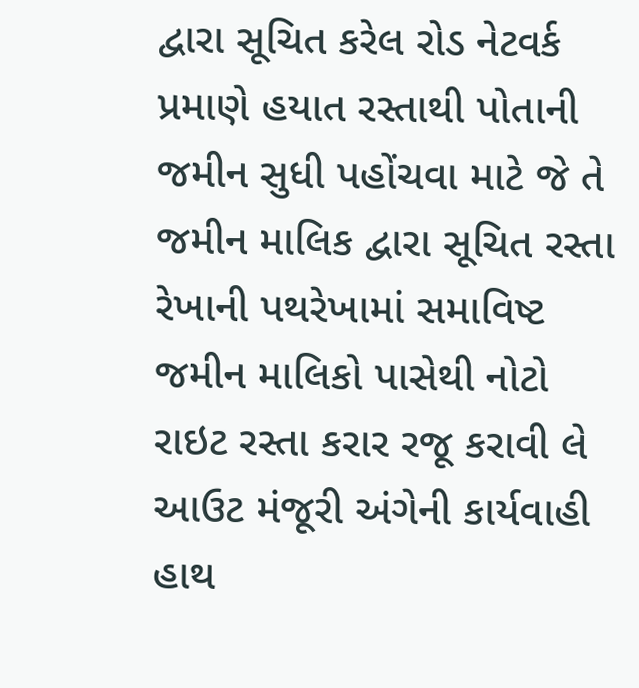દ્વારા સૂચિત કરેલ રોડ નેટવર્ક પ્રમાણે હયાત રસ્તાથી પોતાની જમીન સુધી પહોંચવા માટે જે તે જમીન માલિક દ્વારા સૂચિત રસ્તા રેખાની પથરેખામાં સમાવિષ્ટ જમીન માલિકો પાસેથી નોટો રાઇટ રસ્તા કરાર રજૂ કરાવી લે આઉટ મંજૂરી અંગેની કાર્યવાહી હાથ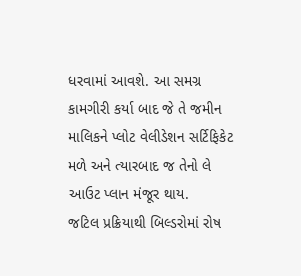ધરવામાં આવશે. આ સમગ્ર કામગીરી કર્યા બાદ જે તે જમીન માલિકને પ્લોટ વેલીડેશન સર્ટિફિકેટ મળે અને ત્યારબાદ જ તેનો લે આઉટ પ્લાન મંજૂર થાય.
જટિલ પ્રક્રિયાથી બિલ્ડરોમાં રોષ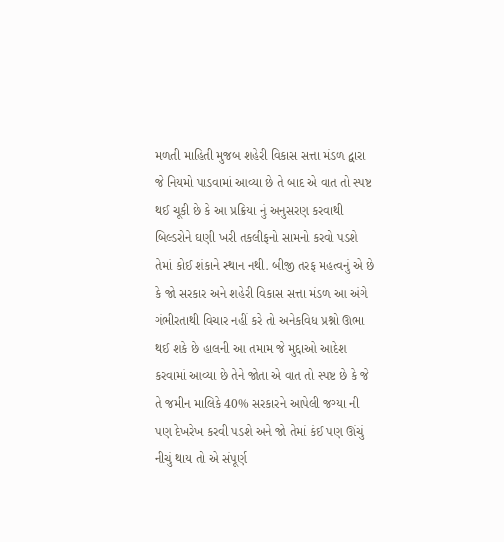મળતી માહિતી મુજબ શહેરી વિકાસ સત્તા મંડળ દ્વારા જે નિયમો પાડવામાં આવ્યા છે તે બાદ એ વાત તો સ્પષ્ટ થઈ ચૂકી છે કે આ પ્રક્રિયા નું અનુસરણ કરવાથી બિલ્ડરોને ઘણી ખરી તકલીફનો સામનો કરવો પડશે તેમાં કોઈ શંકાને સ્થાન નથી. બીજી તરફ મહત્વનું એ છે કે જો સરકાર અને શહેરી વિકાસ સત્તા મંડળ આ અંગે ગંભીરતાથી વિચાર નહીં કરે તો અનેકવિધ પ્રશ્નો ઊભા થઈ શકે છે હાલની આ તમામ જે મુદ્દાઓ આદેશ કરવામાં આવ્યા છે તેને જોતા એ વાત તો સ્પષ્ટ છે કે જે તે જમીન માલિકે 40% સરકારને આપેલી જગ્યા ની પણ દેખરેખ કરવી પડશે અને જો તેમાં કંઈ પણ ઊંચું નીચું થાય તો એ સંપૂર્ણ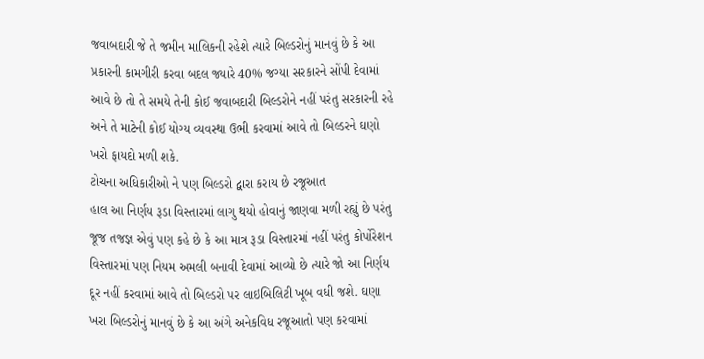જવાબદારી જે તે જમીન માલિકની રહેશે ત્યારે બિલ્ડરોનું માનવું છે કે આ પ્રકારની કામગીરી કરવા બદલ જ્યારે 40% જગ્યા સરકારને સોંપી દેવામાં આવે છે તો તે સમયે તેની કોઈ જવાબદારી બિલ્ડરોને નહીં પરંતુ સરકારની રહે અને તે માટેની કોઈ યોગ્ય વ્યવસ્થા ઉભી કરવામાં આવે તો બિલ્ડરને ઘણો ખરો ફાયદો મળી શકે.
ટોચના અધિકારીઓ ને પણ બિલ્ડરો દ્વારા કરાય છે રજૂઆત
હાલ આ નિર્ણય રૂડા વિસ્તારમાં લાગુ થયો હોવાનું જાણવા મળી રહ્યું છે પરંતુ જૂજ તજજ્ઞ એવું પણ કહે છે કે આ માત્ર રૂડા વિસ્તારમાં નહીં પરંતુ કોર્પોરેશન વિસ્તારમાં પણ નિયમ અમલી બનાવી દેવામાં આવ્યો છે ત્યારે જો આ નિર્ણય દૂર નહીં કરવામાં આવે તો બિલ્ડરો પર લાઇબિલિટી ખૂબ વધી જશે. ઘણા ખરા બિલ્ડરોનું માનવું છે કે આ અંગે અનેકવિધ રજૂઆતો પણ કરવામાં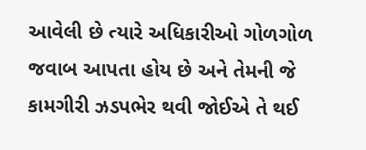આવેલી છે ત્યારે અધિકારીઓ ગોળગોળ જવાબ આપતા હોય છે અને તેમની જે કામગીરી ઝડપભેર થવી જોઈએ તે થઈ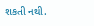શકતી નથી.